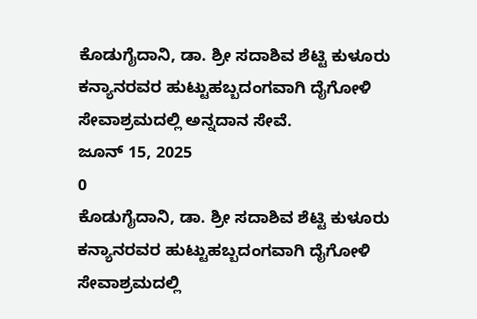ಕೊಡುಗೈದಾನಿ, ಡಾ. ಶ್ರೀ ಸದಾಶಿವ ಶೆಟ್ಟಿ ಕುಳೂರು ಕನ್ಯಾನರವರ ಹುಟ್ಟುಹಬ್ಬದಂಗವಾಗಿ ದೈಗೋಳಿ ಸೇವಾಶ್ರಮದಲ್ಲಿ ಅನ್ನದಾನ ಸೇವೆ.
ಜೂನ್ 15, 2025
0
ಕೊಡುಗೈದಾನಿ, ಡಾ. ಶ್ರೀ ಸದಾಶಿವ ಶೆಟ್ಟಿ ಕುಳೂರು ಕನ್ಯಾನರವರ ಹುಟ್ಟುಹಬ್ಬದಂಗವಾಗಿ ದೈಗೋಳಿ ಸೇವಾಶ್ರಮದಲ್ಲಿ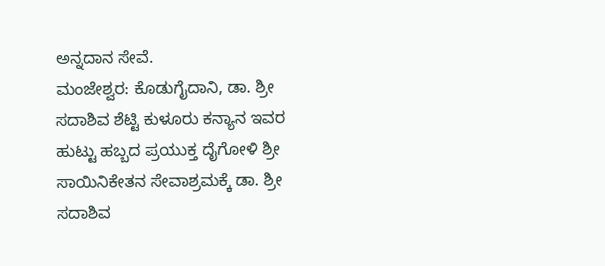ಅನ್ನದಾನ ಸೇವೆ.
ಮಂಜೇಶ್ವರ: ಕೊಡುಗೈದಾನಿ, ಡಾ. ಶ್ರೀ ಸದಾಶಿವ ಶೆಟ್ಟಿ ಕುಳೂರು ಕನ್ಯಾನ ಇವರ ಹುಟ್ಟು ಹಬ್ಬದ ಪ್ರಯುಕ್ತ ದೈಗೋಳಿ ಶ್ರೀ ಸಾಯಿನಿಕೇತನ ಸೇವಾಶ್ರಮಕ್ಕೆ ಡಾ. ಶ್ರೀ ಸದಾಶಿವ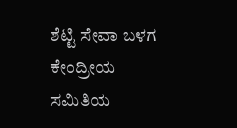ಶೆಟ್ಟಿ ಸೇವಾ ಬಳಗ ಕೇಂದ್ರೀಯ ಸಮಿತಿಯ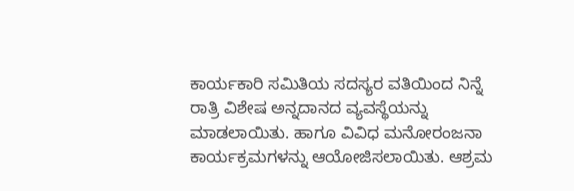ಕಾರ್ಯಕಾರಿ ಸಮಿತಿಯ ಸದಸ್ಯರ ವತಿಯಿಂದ ನಿನ್ನೆ ರಾತ್ರಿ ವಿಶೇಷ ಅನ್ನದಾನದ ವ್ಯವಸ್ಥೆಯನ್ನು ಮಾಡಲಾಯಿತು. ಹಾಗೂ ವಿವಿಧ ಮನೋರಂಜನಾ ಕಾರ್ಯಕ್ರಮಗಳನ್ನು ಆಯೋಜಿಸಲಾಯಿತು. ಆಶ್ರಮ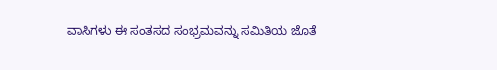ವಾಸಿಗಳು ಈ ಸಂತಸದ ಸಂಭ್ರಮವನ್ನು ಸಮಿತಿಯ ಜೊತೆ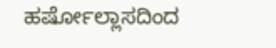ಹರ್ಷೋಲ್ಲಾಸದಿಂದ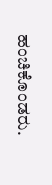ಹಂಚಿಕೊಂಡರು.